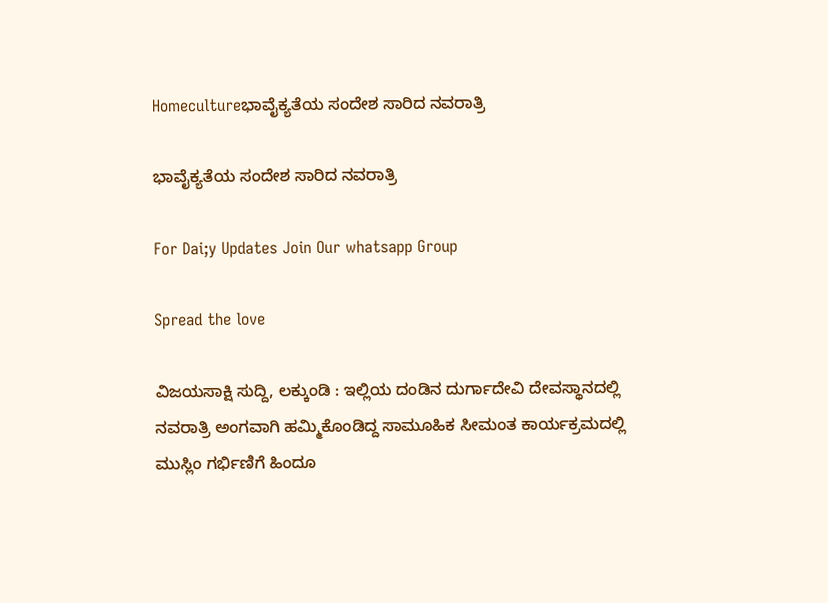Homecultureಭಾವೈಕ್ಯತೆಯ ಸಂದೇಶ ಸಾರಿದ ನವರಾತ್ರಿ

ಭಾವೈಕ್ಯತೆಯ ಸಂದೇಶ ಸಾರಿದ ನವರಾತ್ರಿ

For Dai;y Updates Join Our whatsapp Group

Spread the love

ವಿಜಯಸಾಕ್ಷಿ ಸುದ್ದಿ, ಲಕ್ಕುಂಡಿ : ಇಲ್ಲಿಯ ದಂಡಿನ ದುರ್ಗಾದೇವಿ ದೇವಸ್ಥಾನದಲ್ಲಿ ನವರಾತ್ರಿ ಅಂಗವಾಗಿ ಹಮ್ಮಿಕೊಂಡಿದ್ದ ಸಾಮೂಹಿಕ ಸೀಮಂತ ಕಾರ್ಯಕ್ರಮದಲ್ಲಿ ಮುಸ್ಲಿಂ ಗರ್ಭಿಣಿಗೆ ಹಿಂದೂ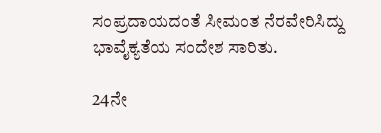ಸಂಪ್ರದಾಯದಂತೆ ಸೀಮಂತ ನೆರವೇರಿಸಿದ್ದು ಭಾವೈಕ್ಯತೆಯ ಸಂದೇಶ ಸಾರಿತು.

24ನೇ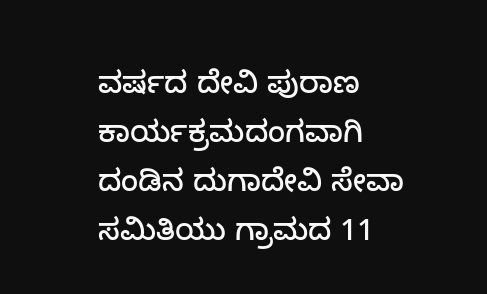ವರ್ಷದ ದೇವಿ ಪುರಾಣ ಕಾರ್ಯಕ್ರಮದಂಗವಾಗಿ ದಂಡಿನ ದುಗಾದೇವಿ ಸೇವಾ ಸಮಿತಿಯು ಗ್ರಾಮದ 11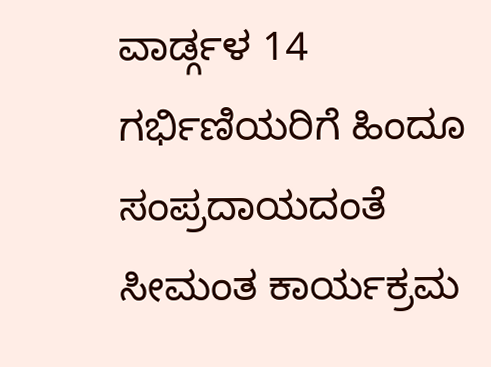ವಾರ್ಡ್ಗಳ 14 ಗರ್ಭಿಣಿಯರಿಗೆ ಹಿಂದೂ ಸಂಪ್ರದಾಯದಂತೆ ಸೀಮಂತ ಕಾರ್ಯಕ್ರಮ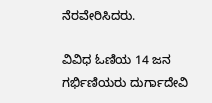ನೆರವೇರಿಸಿದರು.

ವಿವಿಧ ಓಣಿಯ 14 ಜನ ಗರ್ಭಿಣಿಯರು ದುರ್ಗಾದೇವಿ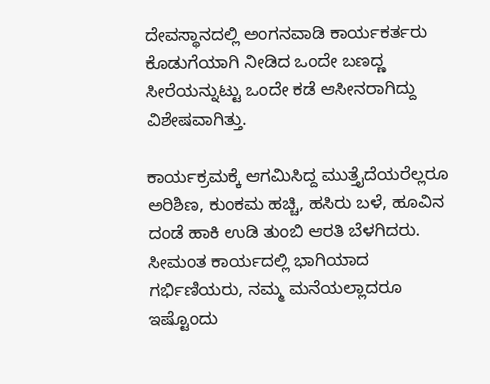ದೇವಸ್ಥಾನದಲ್ಲಿ ಅಂಗನವಾಡಿ ಕಾರ್ಯಕರ್ತರು ಕೊಡುಗೆಯಾಗಿ ನೀಡಿದ ಒಂದೇ ಬಣದ್ಣ ಸೀರೆಯನ್ನುಟ್ಟು ಒಂದೇ ಕಡೆ ಆಸೀನರಾಗಿದ್ದು ವಿಶೇಷವಾಗಿತ್ತು.

ಕಾರ್ಯಕ್ರಮಕ್ಕೆ ಆಗಮಿಸಿದ್ದ ಮುತ್ತೈದೆಯರೆಲ್ಲರೂ ಅರಿಶಿಣ, ಕುಂಕಮ ಹಚ್ಚಿ, ಹಸಿರು ಬಳೆ, ಹೂವಿನ ದಂಡೆ ಹಾಕಿ ಉಡಿ ತುಂಬಿ ಆರತಿ ಬೆಳಗಿದರು. ಸೀಮಂತ ಕಾರ್ಯದಲ್ಲಿ ಭಾಗಿಯಾದ ಗರ್ಭಿಣಿಯರು, ನಮ್ಮ ಮನೆಯಲ್ಲಾದರೂ ಇಷ್ಟೊಂದು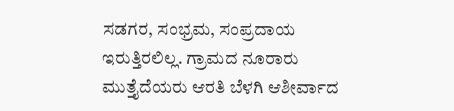ಸಡಗರ, ಸಂಭ್ರಮ, ಸಂಪ್ರದಾಯ ಇರುತ್ತಿರಲಿಲ್ಲ. ಗ್ರಾಮದ ನೂರಾರು ಮುತ್ತೈದೆಯರು ಆರತಿ ಬೆಳಗಿ ಆಶೀರ್ವಾದ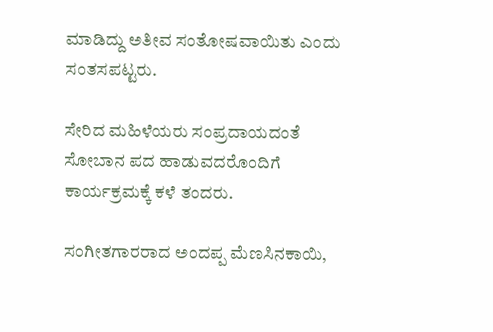ಮಾಡಿದ್ದು ಅತೀವ ಸಂತೋಷವಾಯಿತು ಎಂದು ಸಂತಸಪಟ್ಟರು.

ಸೇರಿದ ಮಹಿಳೆಯರು ಸಂಪ್ರದಾಯದಂತೆ ಸೋಬಾನ ಪದ ಹಾಡುವದರೊಂದಿಗೆ ಕಾರ್ಯಕ್ರಮಕ್ಕೆ ಕಳೆ ತಂದರು.

ಸಂಗೀತಗಾರರಾದ ಅಂದಪ್ಪ ಮೆಣಸಿನಕಾಯಿ,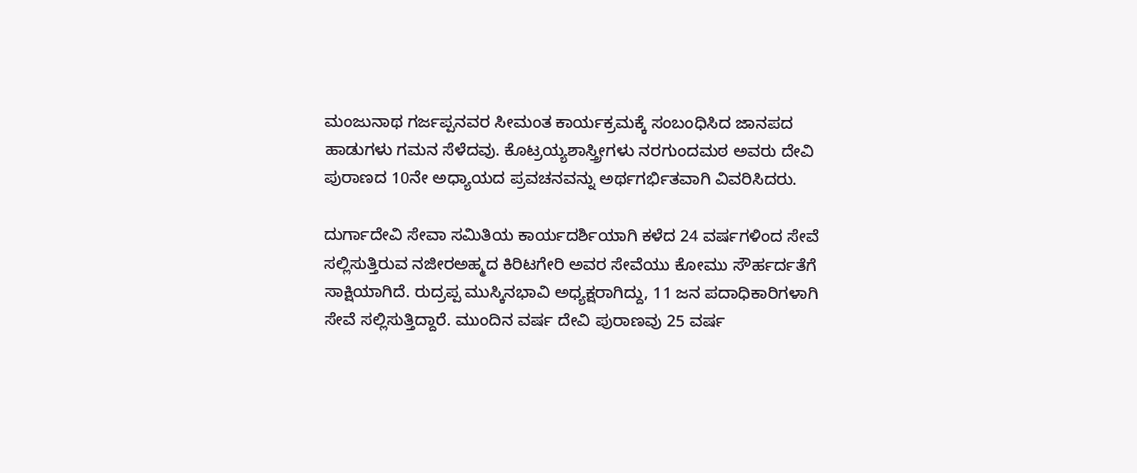ಮಂಜುನಾಥ ಗರ್ಜಪ್ಪನವರ ಸೀಮಂತ ಕಾರ್ಯಕ್ರಮಕ್ಕೆ ಸಂಬಂಧಿಸಿದ ಜಾನಪದ ಹಾಡುಗಳು ಗಮನ ಸೆಳೆದವು. ಕೊಟ್ರಯ್ಯಶಾಸ್ತ್ರೀಗಳು ನರಗುಂದಮಠ ಅವರು ದೇವಿ ಪುರಾಣದ 10ನೇ ಅಧ್ಯಾಯದ ಪ್ರವಚನವನ್ನು ಅರ್ಥಗರ್ಭಿತವಾಗಿ ವಿವರಿಸಿದರು.

ದುರ್ಗಾದೇವಿ ಸೇವಾ ಸಮಿತಿಯ ಕಾರ್ಯದರ್ಶಿಯಾಗಿ ಕಳೆದ 24 ವರ್ಷಗಳಿಂದ ಸೇವೆ ಸಲ್ಲಿಸುತ್ತಿರುವ ನಜೀರಅಹ್ಮದ ಕಿರಿಟಗೇರಿ ಅವರ ಸೇವೆಯು ಕೋಮು ಸೌರ್ಹರ್ದತೆಗೆ ಸಾಕ್ಷಿಯಾಗಿದೆ. ರುದ್ರಪ್ಪ ಮುಸ್ಕಿನಭಾವಿ ಅಧ್ಯಕ್ಷರಾಗಿದ್ದು, 11 ಜನ ಪದಾಧಿಕಾರಿಗಳಾಗಿ ಸೇವೆ ಸಲ್ಲಿಸುತ್ತಿದ್ದಾರೆ. ಮುಂದಿನ ವರ್ಷ ದೇವಿ ಪುರಾಣವು 25 ವರ್ಷ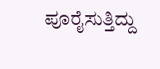ಪೂರೈಸುತ್ತಿದ್ದು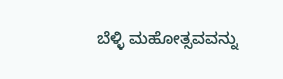ಬೆಳ್ಳಿ ಮಹೋತ್ಸವವನ್ನು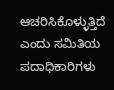ಆಚರಿಸಿಕೊಳ್ಳುತ್ತಿದೆ ಎಂದು ಸಮಿತಿಯ ಪದಾಧಿಕಾರಿಗಳು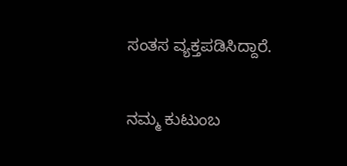ಸಂತಸ ವ್ಯಕ್ತಪಡಿಸಿದ್ದಾರೆ.

ನಮ್ಮ ಕುಟುಂಬ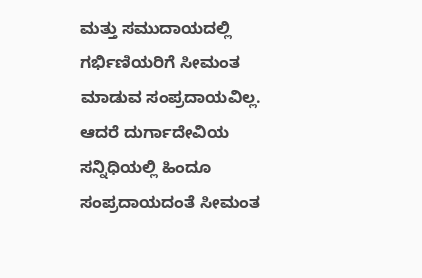ಮತ್ತು ಸಮುದಾಯದಲ್ಲಿ ಗರ್ಭಿಣಿಯರಿಗೆ ಸೀಮಂತ ಮಾಡುವ ಸಂಪ್ರದಾಯವಿಲ್ಲ. ಆದರೆ ದುರ್ಗಾದೇವಿಯ ಸನ್ನಿಧಿಯಲ್ಲಿ ಹಿಂದೂ ಸಂಪ್ರದಾಯದಂತೆ ಸೀಮಂತ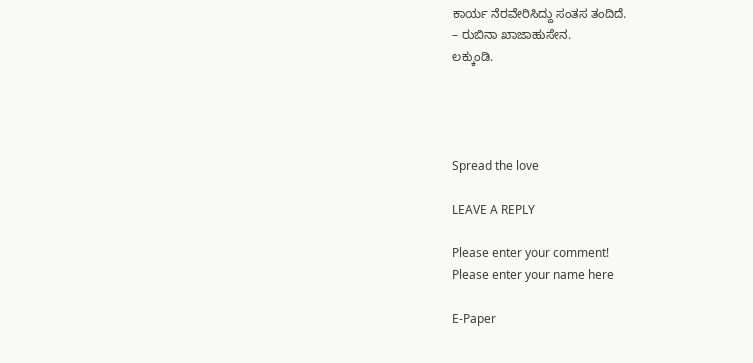ಕಾರ್ಯ ನೆರವೇರಿಸಿದ್ದು ಸಂತಸ ತಂದಿದೆ.
– ರುಬಿನಾ ಖಾಜಾಹುಸೇನ.
ಲಕ್ಕುಂಡಿ.




Spread the love

LEAVE A REPLY

Please enter your comment!
Please enter your name here

E-Paper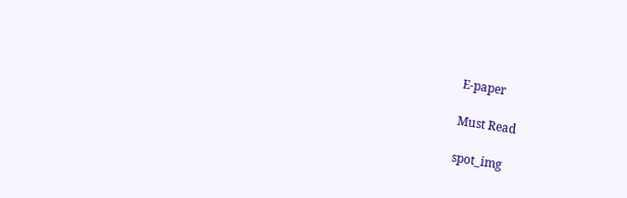E-paper

Must Read

spot_img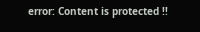error: Content is protected !!